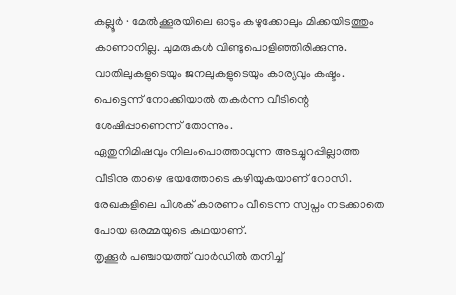കല്ലൂർ ∙ മേൽക്കൂരയിലെ ഓടും കഴുക്കോലും മിക്കയിടത്തും കാണാനില്ല. ചുമരുകൾ വിണ്ടുപൊളിഞ്ഞിരിക്കുന്നു.
വാതിലുകളുടെയും ജനലുകളുടെയും കാര്യവും കഷ്ടം. പെട്ടെന്ന് നോക്കിയാൽ തകർന്ന വീടിന്റെ ശേഷിപ്പാണെന്ന് തോന്നും.
ഏതുനിമിഷവും നിലംപൊത്താവുന്ന അടച്ചുറപ്പില്ലാത്ത വീടിനു താഴെ ഭയത്തോടെ കഴിയുകയാണ് റോസി. രേഖകളിലെ പിശക് കാരണം വീടെന്ന സ്വപ്നം നടക്കാതെ പോയ ഒരമ്മയുടെ കഥയാണ്.
തൃക്കൂർ പഞ്ചായത്ത് വാർഡിൽ തനിച്ച്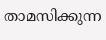താമസിക്കുന്ന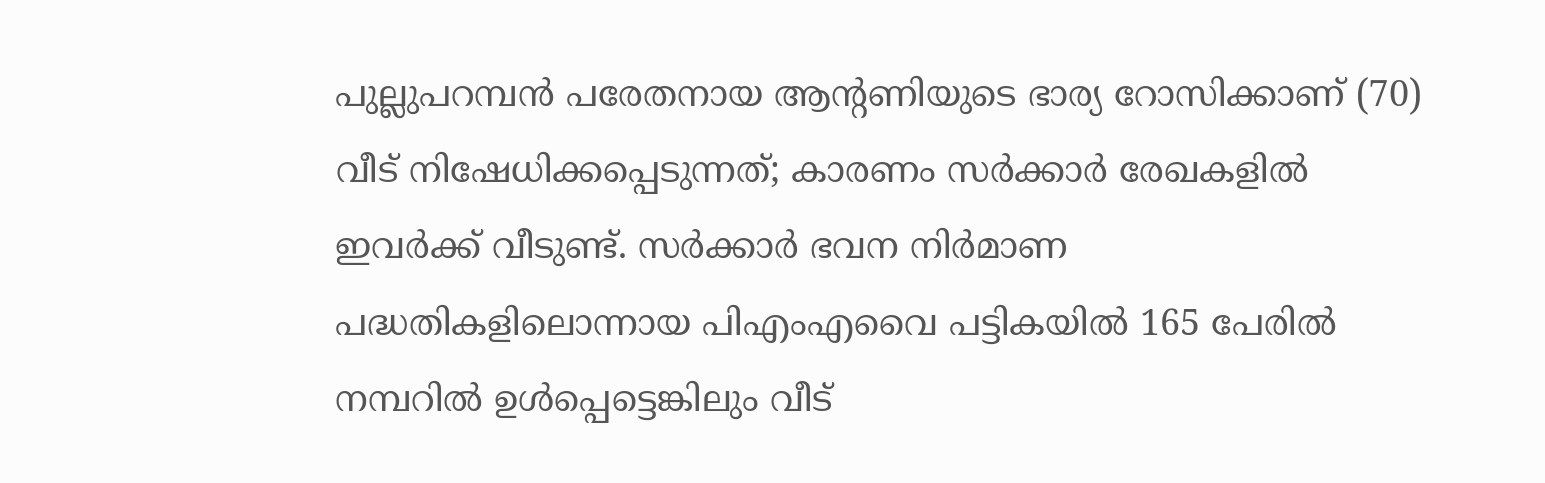പുല്ലുപറമ്പൻ പരേതനായ ആന്റണിയുടെ ഭാര്യ റോസിക്കാണ് (70) വീട് നിഷേധിക്കപ്പെടുന്നത്; കാരണം സർക്കാർ രേഖകളിൽ ഇവർക്ക് വീടുണ്ട്. സർക്കാർ ഭവന നിർമാണ പദ്ധതികളിലൊന്നായ പിഎംഎവൈ പട്ടികയിൽ 165 പേരിൽ നമ്പറിൽ ഉൾപ്പെട്ടെങ്കിലും വീട്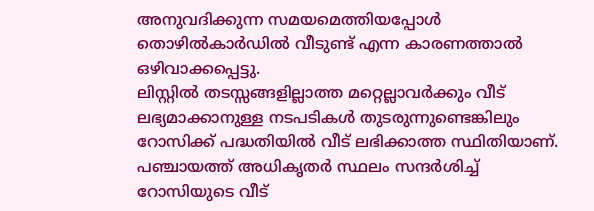അനുവദിക്കുന്ന സമയമെത്തിയപ്പോൾ തൊഴിൽകാർഡിൽ വീടുണ്ട് എന്ന കാരണത്താൽ ഒഴിവാക്കപ്പെട്ടു.
ലിസ്റ്റിൽ തടസ്സങ്ങളില്ലാത്ത മറ്റെല്ലാവർക്കും വീട് ലഭ്യമാക്കാനുള്ള നടപടികൾ തുടരുന്നുണ്ടെങ്കിലും റോസിക്ക് പദ്ധതിയിൽ വീട് ലഭിക്കാത്ത സ്ഥിതിയാണ്.
പഞ്ചായത്ത് അധികൃതർ സ്ഥലം സന്ദർശിച്ച് റോസിയുടെ വീട്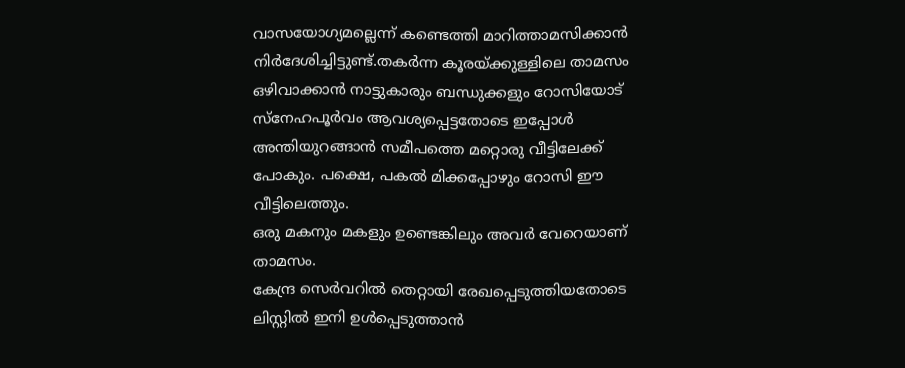വാസയോഗ്യമല്ലെന്ന് കണ്ടെത്തി മാറിത്താമസിക്കാൻ നിർദേശിച്ചിട്ടുണ്ട്.തകർന്ന കൂരയ്ക്കുള്ളിലെ താമസം ഒഴിവാക്കാൻ നാട്ടുകാരും ബന്ധുക്കളും റോസിയോട് സ്നേഹപൂർവം ആവശ്യപ്പെട്ടതോടെ ഇപ്പോൾ അന്തിയുറങ്ങാൻ സമീപത്തെ മറ്റൊരു വീട്ടിലേക്ക് പോകും. പക്ഷെ, പകൽ മിക്കപ്പോഴും റോസി ഈ വീട്ടിലെത്തും.
ഒരു മകനും മകളും ഉണ്ടെങ്കിലും അവർ വേറെയാണ് താമസം.
കേന്ദ്ര സെർവറിൽ തെറ്റായി രേഖപ്പെടുത്തിയതോടെ ലിസ്റ്റിൽ ഇനി ഉൾപ്പെടുത്താൻ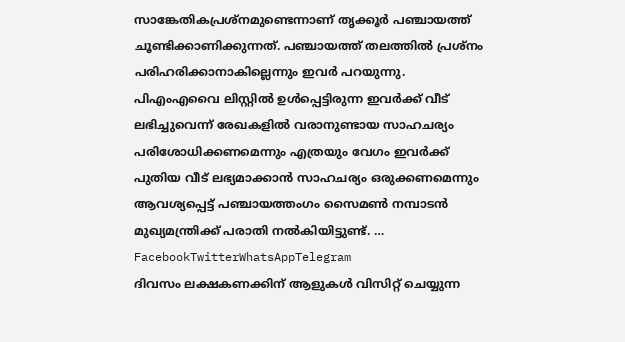സാങ്കേതികപ്രശ്നമുണ്ടെന്നാണ് തൃക്കൂർ പഞ്ചായത്ത് ചൂണ്ടിക്കാണിക്കുന്നത്. പഞ്ചായത്ത് തലത്തിൽ പ്രശ്നം പരിഹരിക്കാനാകില്ലെന്നും ഇവർ പറയുന്നു.
പിഎംഎവൈ ലിസ്റ്റിൽ ഉൾപ്പെട്ടിരുന്ന ഇവർക്ക് വീട് ലഭിച്ചുവെന്ന് രേഖകളിൽ വരാനുണ്ടായ സാഹചര്യം പരിശോധിക്കണമെന്നും എത്രയും വേഗം ഇവർക്ക് പുതിയ വീട് ലഭ്യമാക്കാൻ സാഹചര്യം ഒരുക്കണമെന്നും ആവശ്യപ്പെട്ട് പഞ്ചായത്തംഗം സൈമൺ നമ്പാടൻ മുഖ്യമന്ത്രിക്ക് പരാതി നൽകിയിട്ടുണ്ട്. … FacebookTwitterWhatsAppTelegram
ദിവസം ലക്ഷകണക്കിന് ആളുകൾ വിസിറ്റ് ചെയ്യുന്ന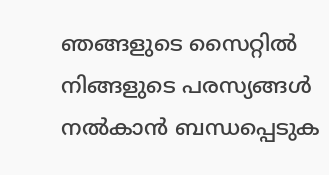ഞങ്ങളുടെ സൈറ്റിൽ നിങ്ങളുടെ പരസ്യങ്ങൾ നൽകാൻ ബന്ധപ്പെടുക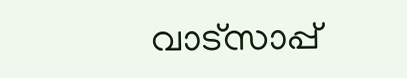വാട്സാപ്പ്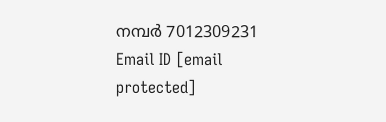നമ്പർ 7012309231 Email ID [email protected]